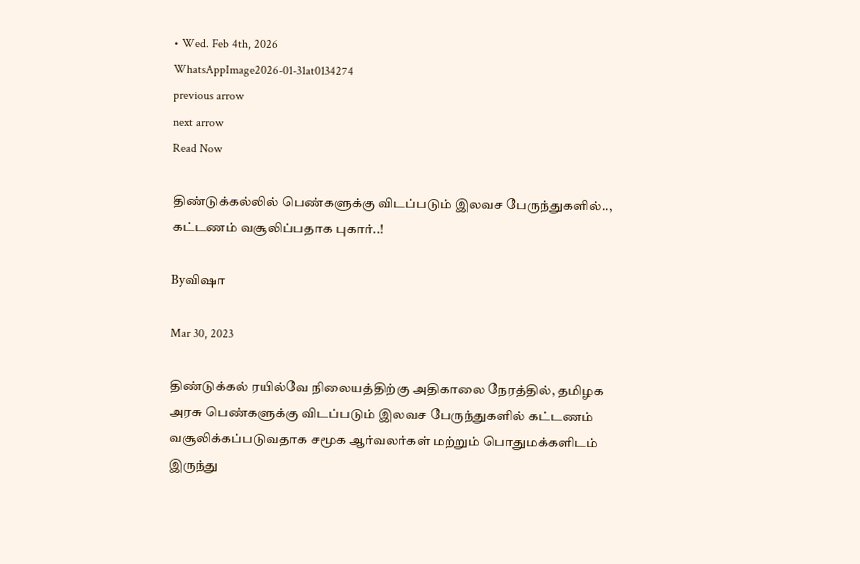• Wed. Feb 4th, 2026
WhatsAppImage2026-01-31at0134274
previous arrow
next arrow
Read Now

திண்டுக்கல்லில் பெண்களுக்கு விடப்படும் இலவச பேருந்துகளில்..,
கட்டணம் வசூலிப்பதாக புகார்..!

Byவிஷா

Mar 30, 2023

திண்டுக்கல் ரயில்வே நிலையத்திற்கு அதிகாலை நேரத்தில், தமிழக அரசு பெண்களுக்கு விடப்படும் இலவச பேருந்துகளில் கட்டணம் வசூலிக்கப்படுவதாக சமூக ஆர்வலர்கள் மற்றும் பொதுமக்களிடம் இருந்து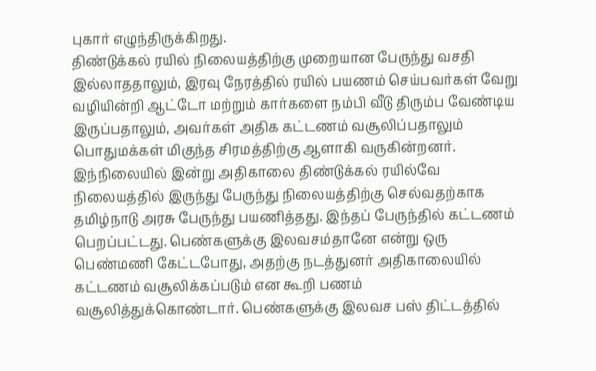புகார் எழுந்திருக்கிறது.
திண்டுக்கல் ரயில் நிலையத்திற்கு முறையான பேருந்து வசதி இல்லாததாலும், இரவு நேரத்தில் ரயில் பயணம் செய்பவர்கள் வேறு வழியின்றி ஆட்டோ மற்றும் கார்களை நம்பி வீடு திரும்ப வேண்டிய இருப்பதாலும், அவர்கள் அதிக கட்டணம் வசூலிப்பதாலும் பொதுமக்கள் மிகுந்த சிரமத்திற்கு ஆளாகி வருகின்றனர்.
இந்நிலையில் இன்று அதிகாலை திண்டுக்கல் ரயில்வே நிலையத்தில் இருந்து பேருந்து நிலையத்திற்கு செல்வதற்காக தமிழ்நாடு அரசு பேருந்து பயணித்தது. இந்தப் பேருந்தில் கட்டணம் பெறப்பட்டது. பெண்களுக்கு இலவசம்தானே என்று ஒரு பெண்மணி கேட்டபோது, அதற்கு நடத்துனர் அதிகாலையில் கட்டணம் வசூலிக்கப்படும் என கூறி பணம் வசூலித்துக்கொண்டார். பெண்களுக்கு இலவச பஸ் திட்டத்தில்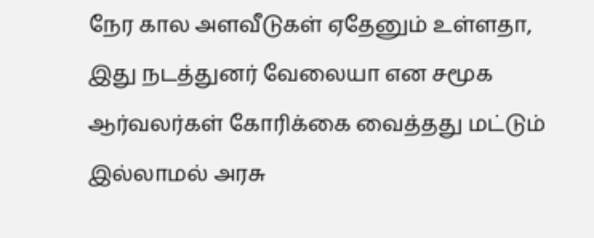நேர கால அளவீடுகள் ஏதேனும் உள்ளதா, இது நடத்துனர் வேலையா என சமூக ஆர்வலர்கள் கோரிக்கை வைத்தது மட்டும் இல்லாமல் அரசு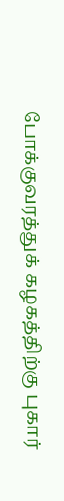போக்குவரத்துக் கழகத்திற்கு புகார்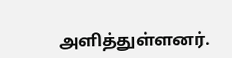அளித்துள்ளனர்.